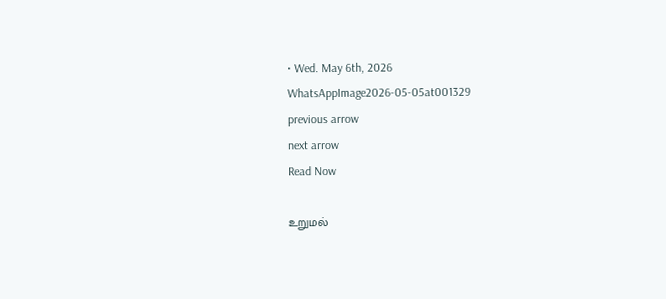• Wed. May 6th, 2026
WhatsAppImage2026-05-05at001329
previous arrow
next arrow
Read Now

உறுமல்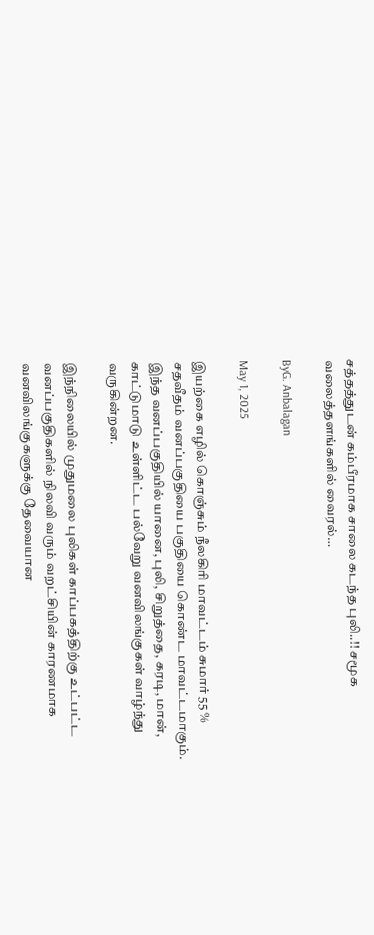சத்தத்துடன் கம்பீரமாக சாலை கடந்த புலி..!! சமூக வலைத்தளங்களில் வைரல்…

ByG. Anbalagan

May 1, 2025

இயற்கை எழில் கொஞ்சும் நீலகிரி மாவட்டம் சுமார் 55 % சதவீதம் வனப்பகுதியை பகுதியை கொண்ட மாவட்டமாகும். இந்த வனப்பகுதியில் யானை, புலி, சிறுத்தை, கரடி, மான், காட்டுமாடு உள்ளிட்ட பல்வேறு வனவிலங்குகள் வாழ்ந்து வருகின்றன.

இந்நிலையில் முதுமலை புலிகள் காப்பகத்திற்கு உட்பட்ட வனப்பகுதிகளில் நிலவி வரும் வறட்சியின் காரணமாக வனவிலங்குகளுக்கு தேவையான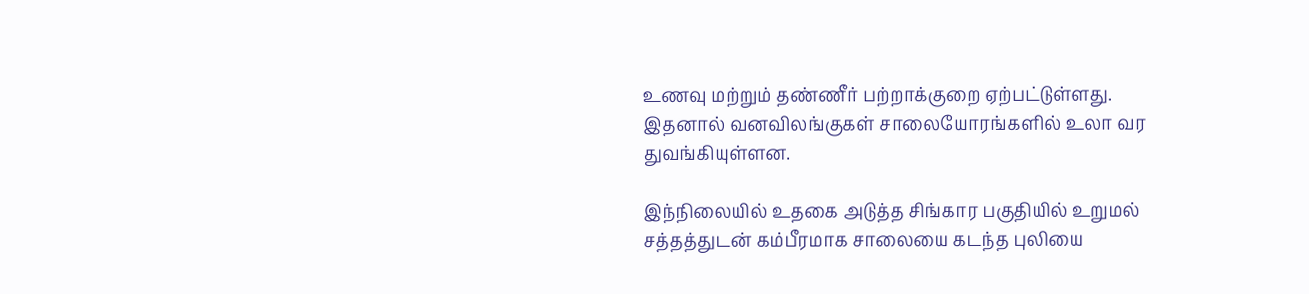உணவு மற்றும் தண்ணீர் பற்றாக்குறை ஏற்பட்டுள்ளது. இதனால் வனவிலங்குகள் சாலையோரங்களில் உலா வர துவங்கியுள்ளன.

இந்நிலையில் உதகை அடுத்த சிங்கார பகுதியில் உறுமல் சத்தத்துடன் கம்பீரமாக சாலையை கடந்த புலியை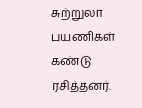சுற்றுலா பயணிகள் கண்டு ரசித்தனர்.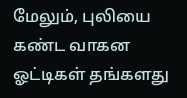மேலும், புலியை கண்ட வாகன ஓட்டிகள் தங்களது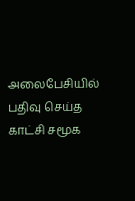அலைபேசியில் பதிவு செய்த காட்சி சமூக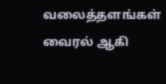வலைத்தளங்கள் வைரல் ஆகி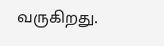வருகிறது.